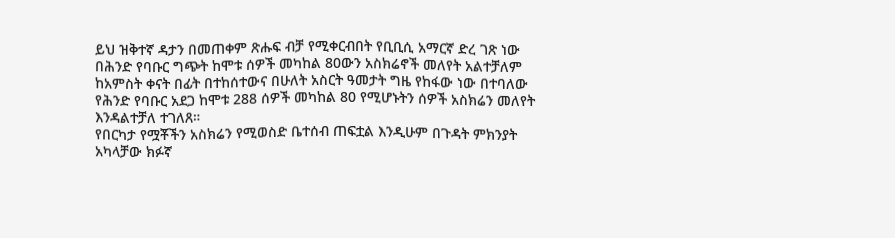ይህ ዝቅተኛ ዳታን በመጠቀም ጽሑፍ ብቻ የሚቀርብበት የቢቢሲ አማርኛ ድረ ገጽ ነው
በሕንድ የባቡር ግጭት ከሞቱ ሰዎች መካከል 80ውን አስክሬኖች መለየት አልተቻለም
ከአምስት ቀናት በፊት በተከሰተውና በሁለት አስርት ዓመታት ግዜ የከፋው ነው በተባለው የሕንድ የባቡር አደጋ ከሞቱ 288 ሰዎች መካከል 80 የሚሆኑትን ሰዎች አስክሬን መለየት እንዳልተቻለ ተገለጸ።
የበርካታ የሟቾችን አስክሬን የሚወስድ ቤተሰብ ጠፍቷል እንዲሁም በጉዳት ምክንያት አካላቻው ክፉኛ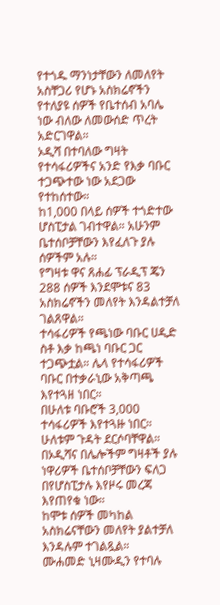የተጎዱ ማንነታቸውን ለመለየት አስቸጋሪ የሆኑ አስክሬኖችን የተለያዩ ሰዎች የቤተሰብ አባሌ ነው ብለው ለመውሰድ ጥረት አድርገዋል።
ኦዲሻ በተባለው ግዛት የተሳፋሪዎችና አንድ የእቃ ባቡር ተጋጭተው ነው አደጋው የተከሰተው።
ከ1,000 በላይ ሰዎች ተጎድተው ሆስፒታል ገብተዋል። አሁንም ቤተሰቦቻቸውን እየፈለጉ ያሉ ሰዎችም አሉ።
የግዛቱ ዋና ጸሐፊ ፕራዲፕ ጄን 288 ሰዎች እንደሞቱና 83 አስክሬኖችን መለየት እንዳልተቻለ ገልጸዋል።
ተሳፋሪዎች የጫነው ባቡር ሀዲድ ስቶ እቃ ከጫነ ባቡር ጋር ተጋጭቷል። ሌላ የተሳፋሪዎች ባቡር በተቃራኒው አቅጣጫ እየተጓዘ ነበር።
በሁለቱ ባቡሮች 3,000 ተሳፋሪዎች እየተጓዙ ነበር። ሁለቱም ጉዳት ደርሶባቸዋል።
በኦዲሻና በሌሎችም ግዛቶች ያሉ ነዋሪዎች ቤተሰቦቻቸውን ፍለጋ በየሆስፒታሉ እየዞሩ መረጃ እየጠየቁ ነው።
ከሞቱ ሰዎች መካከል አስክሬናቸውን መለየት ያልተቻለ እንዳሉም ተገልጿል።
ሙሐመድ ኒዛሙዲን የተባሉ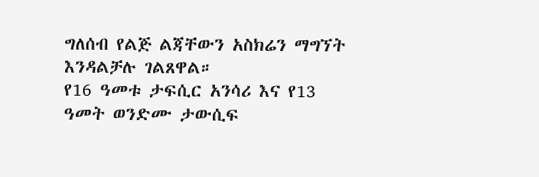ግለሰብ የልጅ ልጃቸውን አስክሬን ማግኘት እንዳልቻሉ ገልጸዋል።
የ16 ዓመቱ ታፍሲር አንሳሪ እና የ13 ዓመት ወንድሙ ታውሲፍ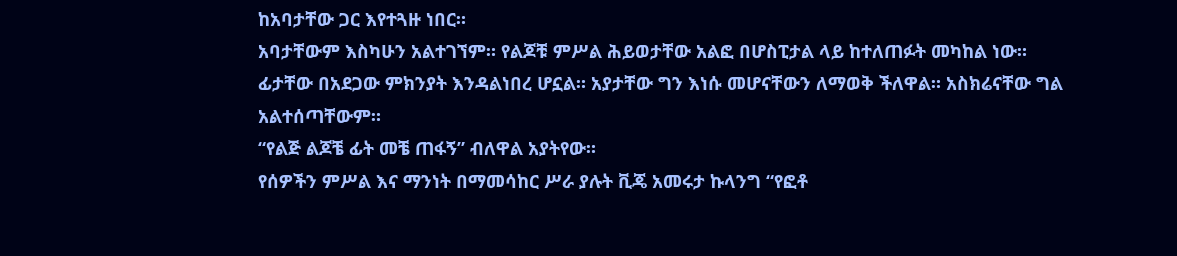ከአባታቸው ጋር እየተጓዙ ነበር።
አባታቸውም እስካሁን አልተገኘም። የልጆቹ ምሥል ሕይወታቸው አልፎ በሆስፒታል ላይ ከተለጠፉት መካከል ነው።
ፊታቸው በአደጋው ምክንያት እንዳልነበረ ሆኗል። አያታቸው ግን እነሱ መሆናቸውን ለማወቅ ችለዋል። አስክሬናቸው ግል አልተሰጣቸውም።
“የልጅ ልጆቼ ፊት መቼ ጠፋኝ” ብለዋል አያትየው።
የሰዎችን ምሥል እና ማንነት በማመሳከር ሥራ ያሉት ቪጄ አመሩታ ኩላንግ “የፎቶ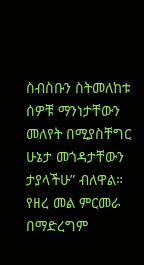ስብስቡን ስትመለከቱ ሰዎቹ ማንነታቸውን መለየት በሚያስቸግር ሁኔታ መጎዳታቸውን ታያላችሁ” ብለዋል።
የዘረ መል ምርመራ በማድረግም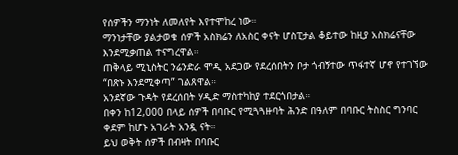የሰዎችን ማንነት ለመለየት እየተሞከረ ነው።
ማንነታቸው ያልታወቁ ሰዎች አስክሬን ለአስር ቀናት ሆስፒታል ቆይተው ከዚያ አስክሬናቸው እንደሚቃጠል ተናግረዋል።
ጠቅላይ ሚኒስትር ንሬንድራ ሞዲ አደጋው የደረሰበትን ቦታ ጎብኝተው ጥፋተኛ ሆኖ የተገኘው “በጽኑ እንደሚቀጣ” ገልጸዋል።
አንደኛው ጉዳት የደረሰበት ሃዲድ ማስተካከያ ተደርጎበታል።
በቀን ከ12,000 በላይ ሰዎች በባቡር የሚጓጓዙባት ሕንድ በዓለም በባቡር ትስስር ግንባር ቀደም ከሆኑ አገራት አንዷ ናት።
ይህ ወቅት ሰዎች በብዛት በባቡር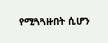የሚጓጓዙበት ሲሆን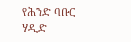የሕንድ ባቡር ሃዲድ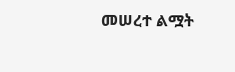መሠረተ ልሟት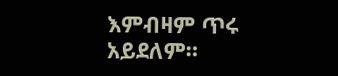እምብዛም ጥሩ አይደለም።